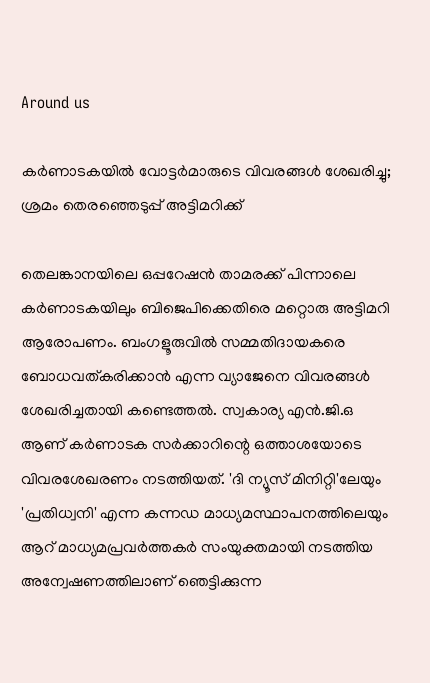Around us

കര്‍ണാടകയില്‍ വോട്ടര്‍മാരുടെ വിവരങ്ങള്‍ ശേഖരിച്ചു; ശ്രമം തെരഞ്ഞെടുപ്പ് അട്ടിമറിക്ക്

തെലങ്കാനയിലെ ഒപ്പറേഷന്‍ താമരക്ക് പിന്നാലെ കര്‍ണാടകയിലും ബിജെപിക്കെതിരെ മറ്റൊരു അട്ടിമറി ആരോപണം. ബംഗളൂരുവില്‍ സമ്മതിദായകരെ ബോധവത്കരിക്കാന്‍ എന്ന വ്യാജേനെ വിവരങ്ങള്‍ ശേഖരിച്ചതായി കണ്ടെത്തല്‍. സ്വകാര്യ എന്‍.ജി.ഒ ആണ് കര്‍ണാടക സര്‍ക്കാറിന്റെ ഒത്താശയോടെ വിവരശേഖരണം നടത്തിയത്. 'ദി ന്യൂസ് മിനിറ്റി'ലേയും 'പ്രതിധ്വനി' എന്ന കന്നഡ മാധ്യമസ്ഥാപനത്തിലെയും ആറ് മാധ്യമപ്രവര്‍ത്തകര്‍ സംയുക്തമായി നടത്തിയ അന്വേഷണത്തിലാണ് ഞെട്ടിക്കുന്ന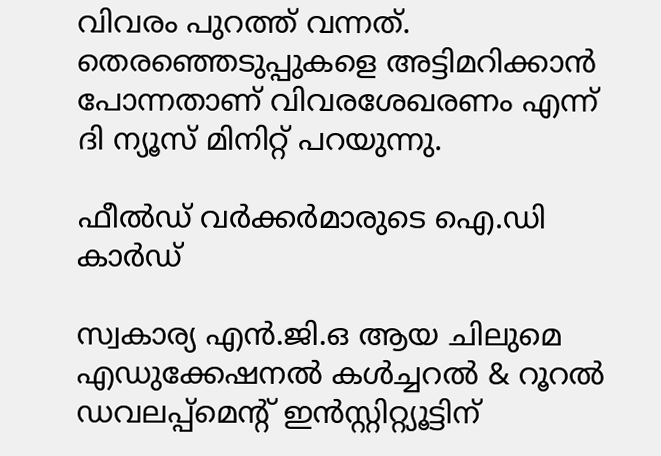വിവരം പുറത്ത് വന്നത്. തെരഞ്ഞെടുപ്പുകളെ അട്ടിമറിക്കാന്‍ പോന്നതാണ് വിവരശേഖരണം എന്ന് ദി ന്യൂസ് മിനിറ്റ് പറയുന്നു.

ഫീൽഡ് വർക്കർമാരുടെ ഐ.ഡി കാർഡ്

സ്വകാര്യ എന്‍.ജി.ഒ ആയ ചിലുമെ എഡുക്കേഷനല്‍ കള്‍ച്ചറല്‍ & റൂറല്‍ ഡവലപ്പ്മെന്റ് ഇന്‍സ്റ്റിറ്റ്യൂട്ടിന്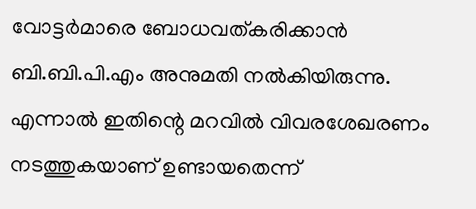വോട്ടര്‍മാരെ ബോധവത്കരിക്കാന്‍ ബി.ബി.പി.എം അനുമതി നല്‍കിയിരുന്നു. എന്നാല്‍ ഇതിന്റെ മറവില്‍ വിവരശേഖരണം നടത്തുകയാണ് ഉണ്ടായതെന്ന്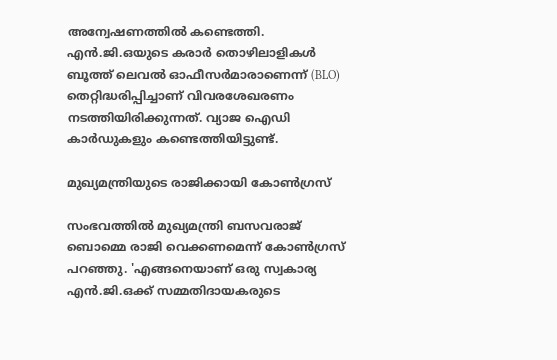അന്വേഷണത്തില്‍ കണ്ടെത്തി. എന്‍.ജി.ഒയുടെ കരാര്‍ തൊഴിലാളികള്‍ ബൂത്ത് ലെവല്‍ ഓഫീസര്‍മാരാണെന്ന് (BLO) തെറ്റിദ്ധരിപ്പിച്ചാണ് വിവരശേഖരണം നടത്തിയിരിക്കുന്നത്. വ്യാജ ഐഡി കാര്‍ഡുകളും കണ്ടെത്തിയിട്ടുണ്ട്.

മുഖ്യമന്ത്രിയുടെ രാജിക്കായി കോണ്‍ഗ്രസ്

സംഭവത്തില്‍ മുഖ്യമന്ത്രി ബസവരാജ് ബൊമ്മെ രാജി വെക്കണമെന്ന് കോണ്‍ഗ്രസ് പറഞ്ഞു. 'എങ്ങനെയാണ് ഒരു സ്വകാര്യ എന്‍.ജി.ഒക്ക് സമ്മതിദായകരുടെ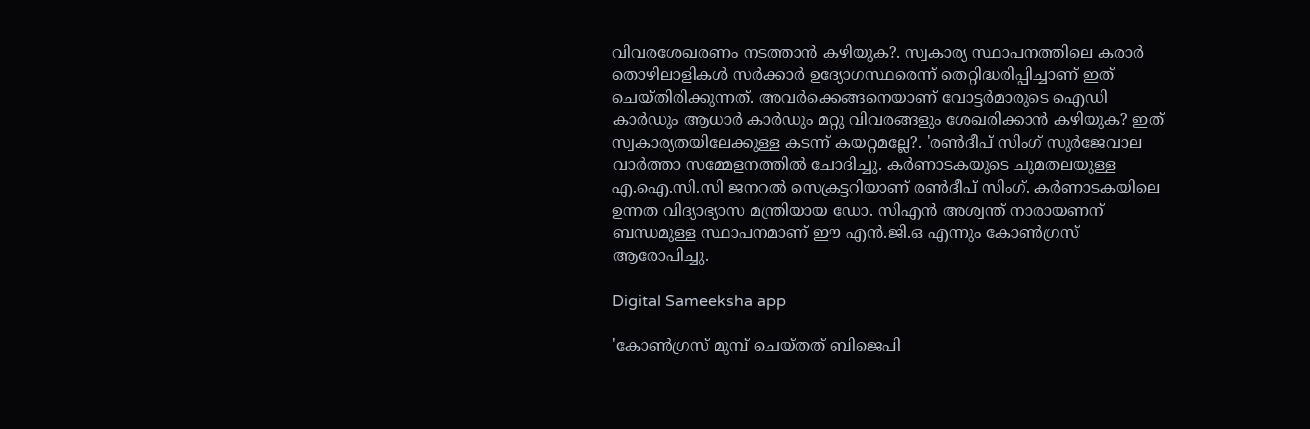വിവരശേഖരണം നടത്താന്‍ കഴിയുക?. സ്വകാര്യ സ്ഥാപനത്തിലെ കരാര്‍ തൊഴിലാളികള്‍ സര്‍ക്കാര്‍ ഉദ്യോഗസ്ഥരെന്ന് തെറ്റിദ്ധരിപ്പിച്ചാണ് ഇത് ചെയ്തിരിക്കുന്നത്. അവര്‍ക്കെങ്ങനെയാണ് വോട്ടര്‍മാരുടെ ഐഡി കാര്‍ഡും ആധാര്‍ കാര്‍ഡും മറ്റു വിവരങ്ങളും ശേഖരിക്കാന്‍ കഴിയുക? ഇത് സ്വകാര്യതയിലേക്കുള്ള കടന്ന് കയറ്റമല്ലേ?. 'രണ്‍ദീപ് സിംഗ് സുർജേവാല വാര്‍ത്താ സമ്മേളനത്തില്‍ ചോദിച്ചു. കര്‍ണാടകയുടെ ചുമതലയുള്ള എ.ഐ.സി.സി ജനറല്‍ സെക്രട്ടറിയാണ് രണ്‍ദീപ് സിംഗ്. കര്‍ണാടകയിലെ ഉന്നത വിദ്യാഭ്യാസ മന്ത്രിയായ ഡോ. സിഎന്‍ അശ്വന്ത് നാരായണന് ബന്ധമുള്ള സ്ഥാപനമാണ് ഈ എന്‍.ജി.ഒ എന്നും കോണ്‍ഗ്രസ് ആരോപിച്ചു.

Digital Sameeksha app

'കോണ്‍ഗ്രസ് മുമ്പ് ചെയ്തത് ബിജെപി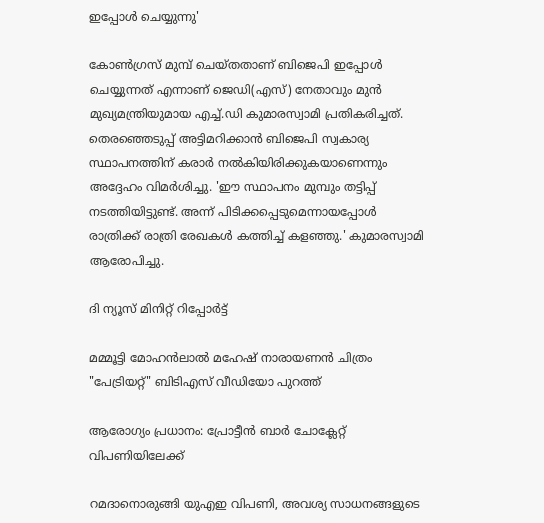ഇപ്പോള്‍ ചെയ്യുന്നു'

കോണ്‍ഗ്രസ് മുമ്പ് ചെയ്തതാണ് ബിജെപി ഇപ്പോള്‍ ചെയ്യുന്നത് എന്നാണ് ജെഡി(എസ്) നേതാവും മുന്‍ മുഖ്യമന്ത്രിയുമായ എച്ച്.ഡി കുമാരസ്വാമി പ്രതികരിച്ചത്. തെരഞ്ഞെടുപ്പ് അട്ടിമറിക്കാന്‍ ബിജെപി സ്വകാര്യ സ്ഥാപനത്തിന് കരാര്‍ നല്‍കിയിരിക്കുകയാണെന്നും അദ്ദേഹം വിമര്‍ശിച്ചു. 'ഈ സ്ഥാപനം മുമ്പും തട്ടിപ്പ് നടത്തിയിട്ടുണ്ട്. അന്ന് പിടിക്കപ്പെടുമെന്നായപ്പോള്‍ രാത്രിക്ക് രാത്രി രേഖകള്‍ കത്തിച്ച് കളഞ്ഞു.' കുമാരസ്വാമി ആരോപിച്ചു.

ദി ന്യൂസ് മിനിറ്റ് റിപ്പോർട്ട്

മമ്മൂട്ടി മോഹൻലാൽ മഹേഷ് നാരായണൻ ചിത്രം "പേട്രിയറ്റ്" ബിടിഎസ് വീഡിയോ പുറത്ത്

ആരോഗ്യം പ്രധാനം: പ്രോട്ടീൻ ബാർ ചോക്ലേറ്റ് വിപണിയിലേക്ക്

റമദാനൊരുങ്ങി യുഎഇ വിപണി, അവശ്യ സാധനങ്ങളുടെ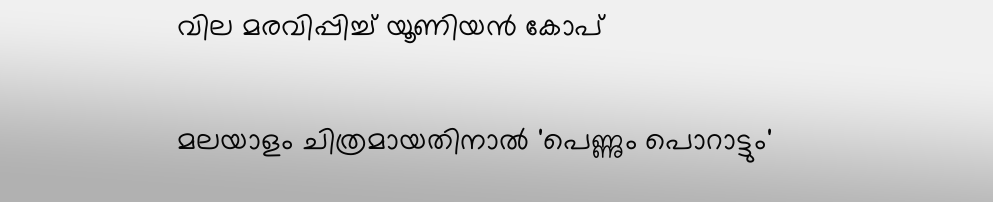വില മരവിപ്പിച്ച് യൂണിയന്‍ കോപ്

മലയാളം ചിത്രമായതിനാൽ 'പെണ്ണും പൊറാട്ടും'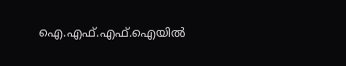ഐ.എഫ്.എഫ്.ഐയിൽ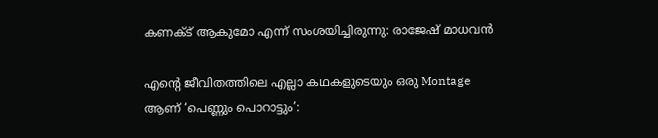കണക്ട് ആകുമോ എന്ന് സംശയിച്ചിരുന്നു: രാജേഷ് മാധവൻ

എന്റെ ജീവിതത്തിലെ എല്ലാ കഥകളുടെയും ഒരു Montage ആണ് ‘പെണ്ണും പൊറാട്ടും’: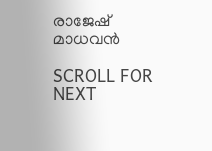രാജേഷ് മാധവൻ

SCROLL FOR NEXT